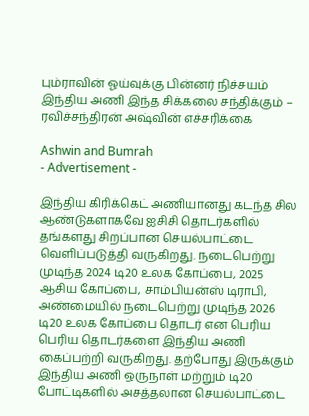பும்ராவின் ஓய்வுக்கு பின்னர் நிச்சயம் இந்திய அணி இந்த சிக்கலை சந்திக்கும் – ரவிச்சந்திரன் அஷ்வின் எச்சரிக்கை

Ashwin and Bumrah
- Advertisement -

இந்திய கிரிக்கெட் அணியானது கடந்த சில ஆண்டுகளாகவே ஐசிசி தொடர்களில் தங்களது சிறப்பான செயல்பாட்டை வெளிப்படுத்தி வருகிறது. நடைபெற்று முடிந்த 2024 டி20 உலக கோப்பை, 2025 ஆசிய கோப்பை, சாம்பியன்ஸ் டிராபி, அண்மையில் நடைபெற்று முடிந்த 2026 டி20 உலக கோப்பை தொடர் என பெரிய பெரிய தொடர்களை இந்திய அணி கைப்பற்றி வருகிறது. தற்போது இருக்கும் இந்திய அணி ஒருநாள் மற்றும் டி20 போட்டிகளில் அசத்தலான செயல்பாட்டை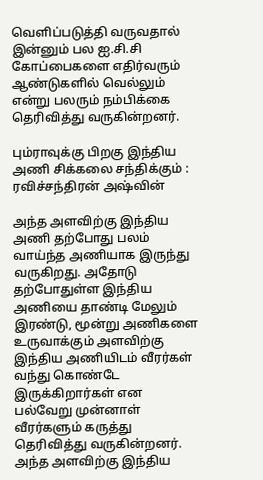வெளிப்படுத்தி வருவதால் இன்னும் பல ஐ.சி.சி கோப்பைகளை எதிர்வரும் ஆண்டுகளில் வெல்லும் என்று பலரும் நம்பிக்கை தெரிவித்து வருகின்றனர்.

பும்ராவுக்கு பிறகு இந்திய அணி சிக்கலை சந்திக்கும் : ரவிச்சந்திரன் அஷ்வின்

அந்த அளவிற்கு இந்திய அணி தற்போது பலம் வாய்ந்த அணியாக இருந்து வருகிறது. அதோடு தற்போதுள்ள இந்திய அணியை தாண்டி மேலும் இரண்டு, மூன்று அணிகளை உருவாக்கும் அளவிற்கு இந்திய அணியிடம் வீரர்கள் வந்து கொண்டே இருக்கிறார்கள் என பல்வேறு முன்னாள் வீரர்களும் கருத்து தெரிவித்து வருகின்றனர். அந்த அளவிற்கு இந்திய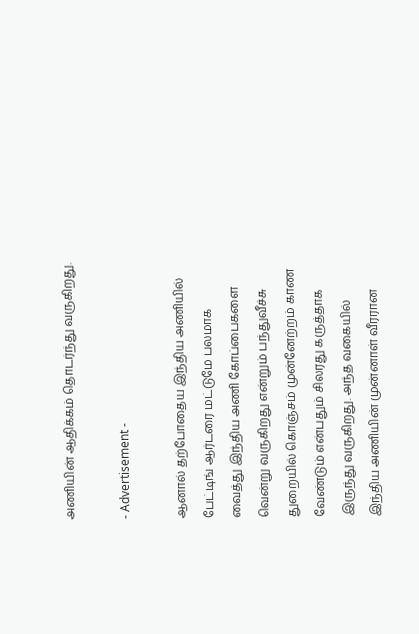அணியின் ஆதிக்கம் தொடர்ந்து வருகிறது.

- Advertisement -

ஆனால் தற்போதைய இந்திய அணியில் பேட்டிங் ஆர்டரை மட்டுமே பலமாக வைத்து இந்திய அணி கோப்பைகளை வென்று வருகிறது என்றும் பந்துவீச்சு துறையில் கொஞ்சம் முன்னேற்றம் காண வேண்டும் என்பதும் சிலரது கருத்தாக இருந்து வருகிறது. அந்த வகையில் இந்திய அணியின் முன்னாள் வீரரான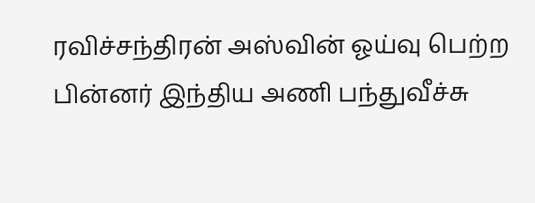ரவிச்சந்திரன் அஸ்வின் ஓய்வு பெற்ற பின்னர் இந்திய அணி பந்துவீச்சு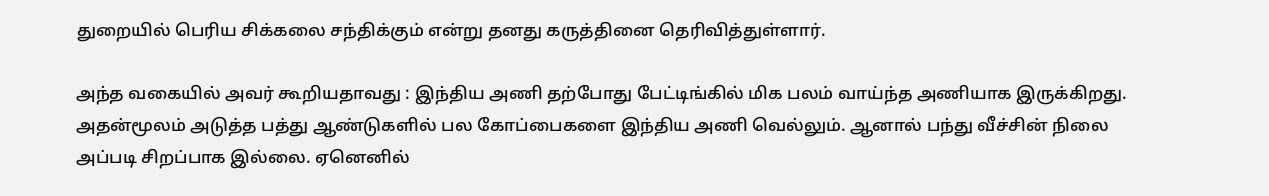துறையில் பெரிய சிக்கலை சந்திக்கும் என்று தனது கருத்தினை தெரிவித்துள்ளார்.

அந்த வகையில் அவர் கூறியதாவது : இந்திய அணி தற்போது பேட்டிங்கில் மிக பலம் வாய்ந்த அணியாக இருக்கிறது. அதன்மூலம் அடுத்த பத்து ஆண்டுகளில் பல கோப்பைகளை இந்திய அணி வெல்லும். ஆனால் பந்து வீச்சின் நிலை அப்படி சிறப்பாக இல்லை. ஏனெனில்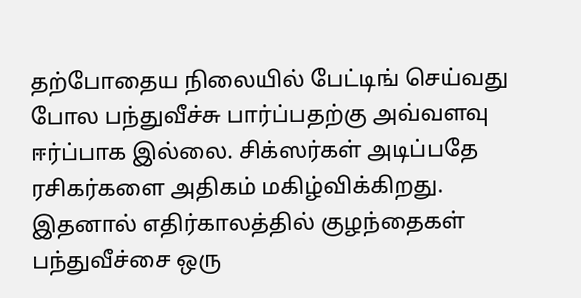தற்போதைய நிலையில் பேட்டிங் செய்வது போல பந்துவீச்சு பார்ப்பதற்கு அவ்வளவு ஈர்ப்பாக இல்லை. சிக்ஸர்கள் அடிப்பதே ரசிகர்களை அதிகம் மகிழ்விக்கிறது. இதனால் எதிர்காலத்தில் குழந்தைகள் பந்துவீச்சை ஒரு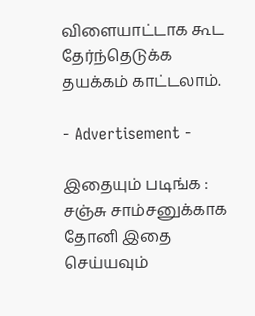விளையாட்டாக கூட தேர்ந்தெடுக்க தயக்கம் காட்டலாம்.

- Advertisement -

இதையும் படிங்க : சஞ்சு சாம்சனுக்காக தோனி இதை செய்யவும்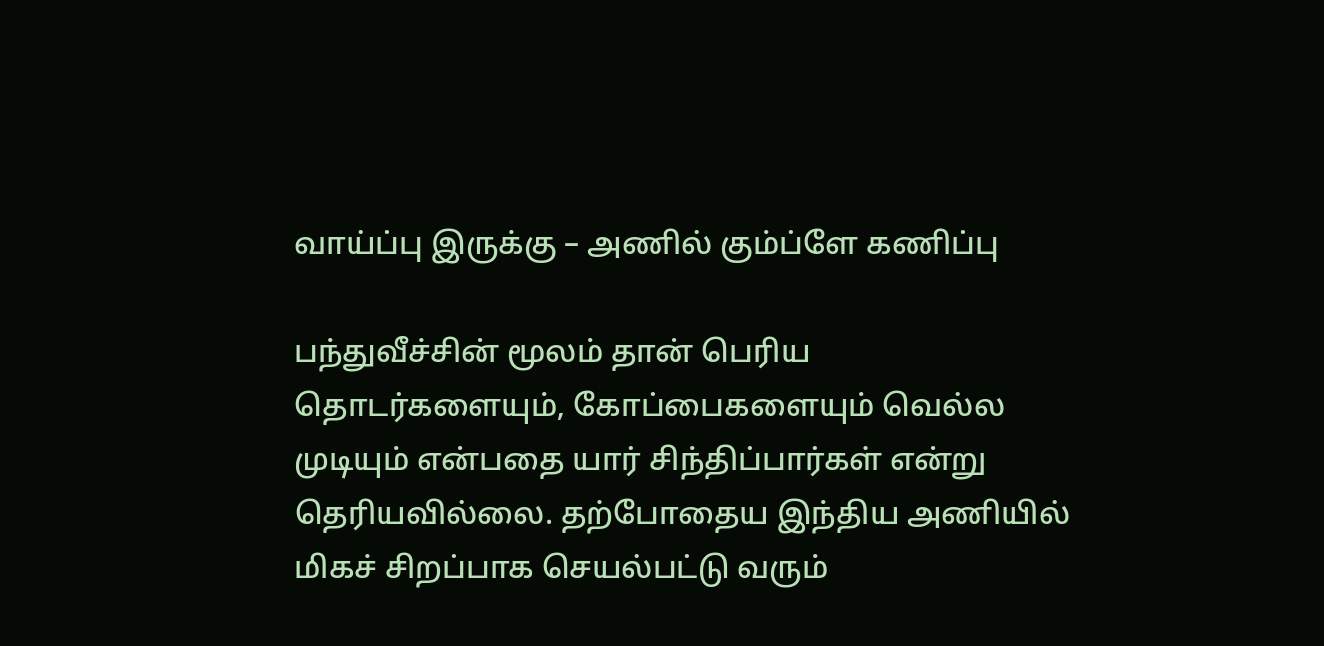வாய்ப்பு இருக்கு – அணில் கும்ப்ளே கணிப்பு

பந்துவீச்சின் மூலம் தான் பெரிய தொடர்களையும், கோப்பைகளையும் வெல்ல முடியும் என்பதை யார் சிந்திப்பார்கள் என்று தெரியவில்லை. தற்போதைய இந்திய அணியில் மிகச் சிறப்பாக செயல்பட்டு வரும்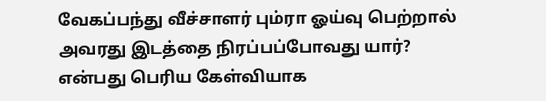வேகப்பந்து வீச்சாளர் பும்ரா ஓய்வு பெற்றால் அவரது இடத்தை நிரப்பப்போவது யார்? என்பது பெரிய கேள்வியாக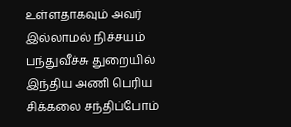உள்ளதாகவும் அவர் இல்லாமல் நிச்சயம் பந்துவீச்சு துறையில் இந்திய அணி பெரிய சிக்கலை சந்திப்போம்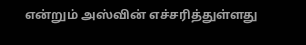என்றும் அஸ்வின் எச்சரித்துள்ளது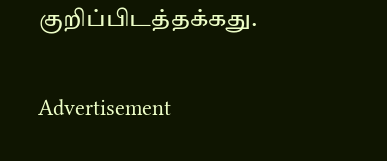குறிப்பிடத்தக்கது.

Advertisement